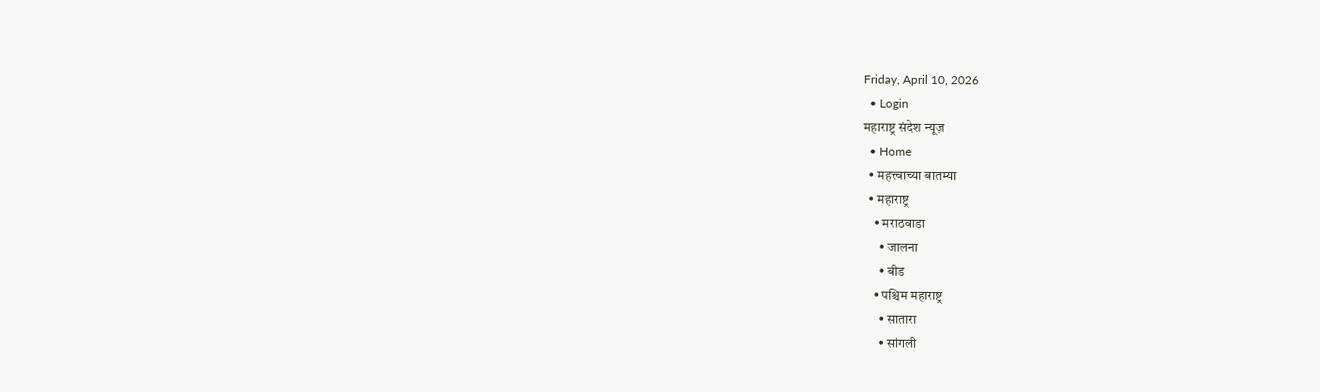Friday, April 10, 2026
  • Login
महाराष्ट्र संदेश न्यूज़
  • Home
  • महत्त्वाच्या बातम्या
  • महाराष्ट्र
    • मराठवाडा
      • जालना
      • बीड
    • पश्चिम महाराष्ट्र
      • सातारा
      • सांगली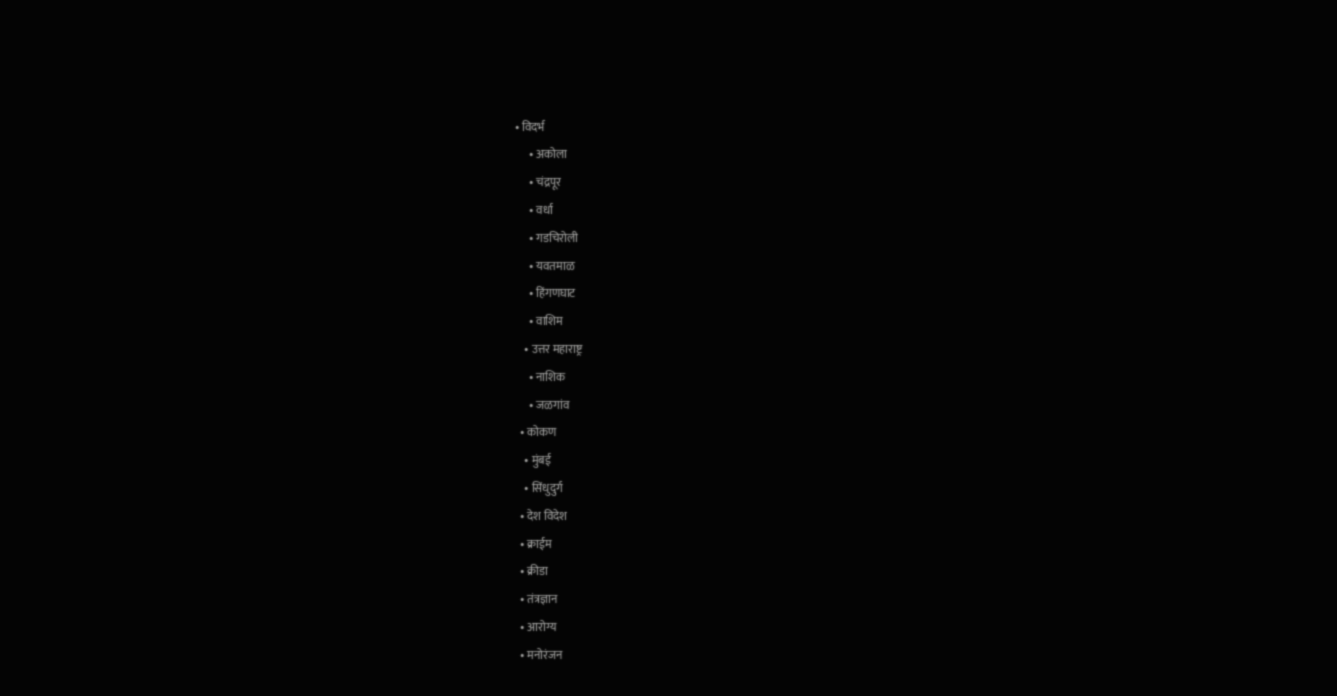• विदर्भ
      • अकोला
      • चंद्रपूर
      • वर्धा
      • गडचिरोली
      • यवतमाळ
      • हिंगणघाट
      • वाशिम
    • उत्तर महाराष्ट्र
      • नाशिक
      • जळगांव
  • कोकण
    • मुंबई
    • सिंधुदुर्ग
  • देश विदेश
  • क्राईम
  • क्रीडा
  • तंत्रज्ञान
  • आरोग्य
  • मनोरंजन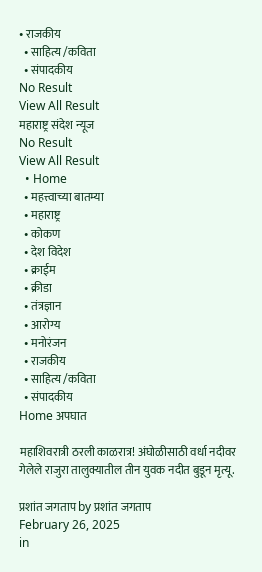• राजकीय
  • साहित्य /कविता
  • संपादकीय
No Result
View All Result
महाराष्ट्र संदेश न्यूज
No Result
View All Result
  • Home
  • महत्त्वाच्या बातम्या
  • महाराष्ट्र
  • कोकण
  • देश विदेश
  • क्राईम
  • क्रीडा
  • तंत्रज्ञान
  • आरोग्य
  • मनोरंजन
  • राजकीय
  • साहित्य /कविता
  • संपादकीय
Home अपघात

महाशिवरात्री ठरली काळरात्र! अंघोळीसाठी वर्धा नदीवर गेलेले राजुरा तालुक्यातील तीन युवक नदीत बुडून मृत्यू.

प्रशांत जगताप by प्रशांत जगताप
February 26, 2025
in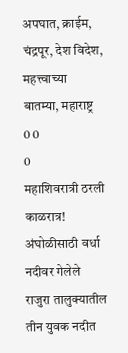अपघात, क्राईम, चंद्रपूर, देश विदेश, महत्त्वाच्या बातम्या, महाराष्ट्र
0 0
0
महाशिवरात्री ठरली काळरात्र! अंघोळीसाठी वर्धा नदीवर गेलेले राजुरा तालुक्यातील तीन युवक नदीत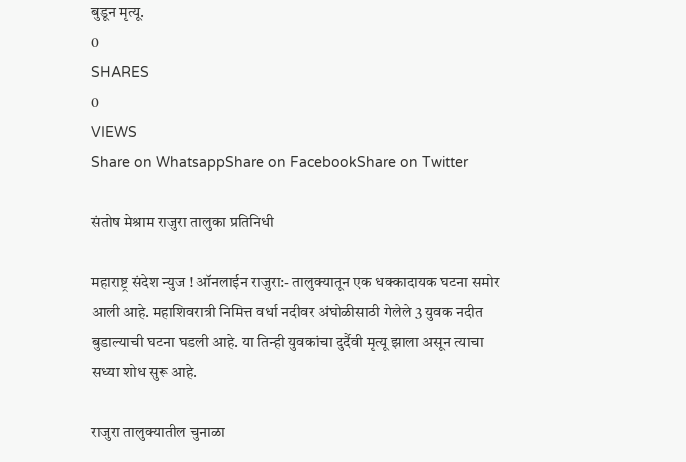बुडून मृत्यू.
0
SHARES
0
VIEWS
Share on WhatsappShare on FacebookShare on Twitter

संतोष मेश्राम राजुरा तालुका प्रतिनिधी

महाराष्ट्र संदेश न्युज ! ऑनलाईन राजुरा:- तालुक्यातून एक धक्कादायक घटना समोर आली आहे. महाशिवरात्री निमित्त वर्धा नदीवर अंघोळीसाठी गेलेले 3 युवक नदीत बुडाल्याची घटना घडली आहे. या तिन्ही युवकांचा दुर्दैवी मृत्यू झाला असून त्याचा सध्या शोध सुरू आहे.

राजुरा तालुक्यातील चुनाळा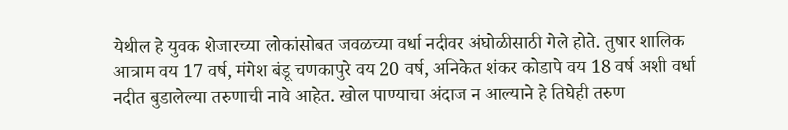येथील हे युवक शेजारच्या लोकांसोबत जवळच्या वर्धा नदीवर अंघोळीसाठी गेले होते. तुषार शालिक आत्राम वय 17 वर्ष, मंगेश बंडू चणकापुरे वय 20 वर्ष, अनिकेत शंकर कोडापे वय 18 वर्ष अशी वर्धा नदीत बुडालेल्या तरुणाची नावे आहेत. खोल पाण्याचा अंदाज न आल्याने हे तिघेही तरुण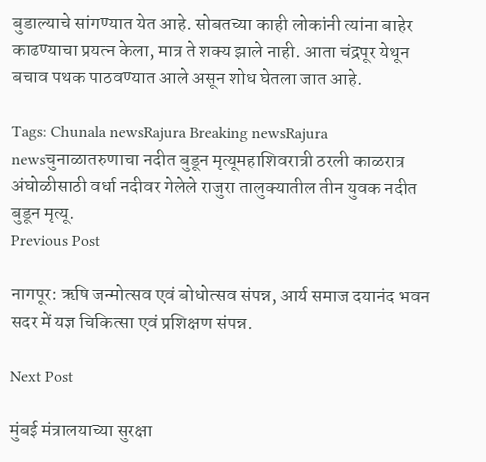बुडाल्याचे सांगण्यात येत आहे. सोबतच्या काही लोकांनी त्यांना बाहेर काढण्याचा प्रयत्न केला, मात्र ते शक्य झाले नाही. आता चंद्रपूर येथून बचाव पथक पाठवण्यात आले असून शोध घेतला जात आहे.

Tags: Chunala newsRajura Breaking newsRajura newsचुनाळातरुणाचा नदीत बुडून मृत्यूमहाशिवरात्री ठरली काळरात्र अंघोळीसाठी वर्धा नदीवर गेलेले राजुरा तालुक्यातील तीन युवक नदीत बुडून मृत्यू.
Previous Post

नागपूर: ऋषि जन्मोत्सव एवं बोधोत्सव संपन्न, आर्य समाज दयानंद भवन सदर में यज्ञ चिकित्सा एवं प्रशिक्षण संपन्न.

Next Post

मुंबई मंत्रालयाच्या सुरक्षा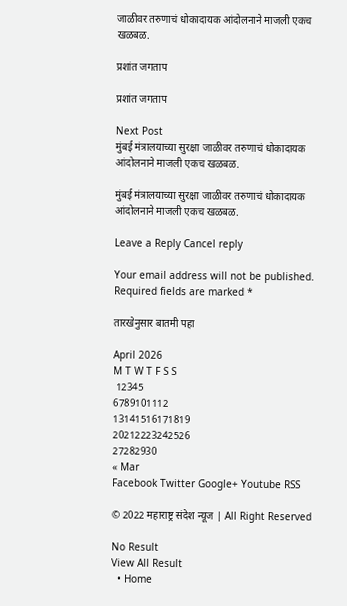जाळीवर तरुणाचं धोकादायक आंदोलनाने माजली एकच खळबळ.

प्रशांत जगताप

प्रशांत जगताप

Next Post
मुंबई मंत्रालयाच्या सुरक्षा जाळीवर तरुणाचं धोकादायक आंदोलनाने माजली एकच खळबळ.

मुंबई मंत्रालयाच्या सुरक्षा जाळीवर तरुणाचं धोकादायक आंदोलनाने माजली एकच खळबळ.

Leave a Reply Cancel reply

Your email address will not be published. Required fields are marked *

तारखेनुसार बातमी पहा

April 2026
M T W T F S S
 12345
6789101112
13141516171819
20212223242526
27282930
« Mar
Facebook Twitter Google+ Youtube RSS

© 2022 महाराष्ट्र संदेश न्यूज | All Right Reserved

No Result
View All Result
  • Home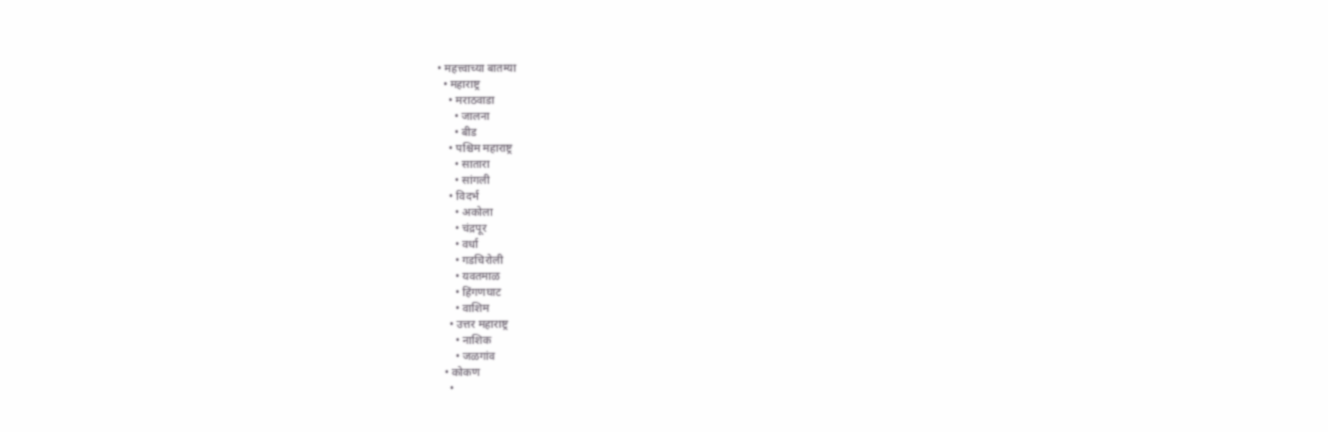• महत्त्वाच्या बातम्या
  • महाराष्ट्र
    • मराठवाडा
      • जालना
      • बीड
    • पश्चिम महाराष्ट्र
      • सातारा
      • सांगली
    • विदर्भ
      • अकोला
      • चंद्रपूर
      • वर्धा
      • गडचिरोली
      • यवतमाळ
      • हिंगणघाट
      • वाशिम
    • उत्तर महाराष्ट्र
      • नाशिक
      • जळगांव
  • कोकण
    •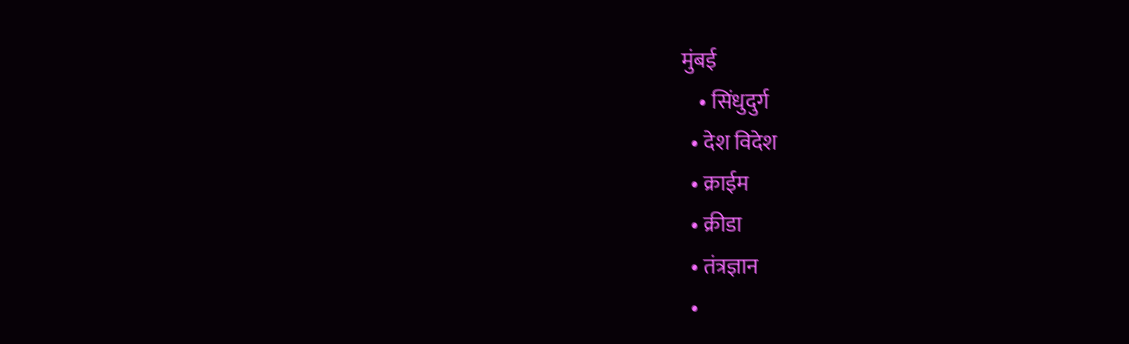मुंबई
    • सिंधुदुर्ग
  • देश विदेश
  • क्राईम
  • क्रीडा
  • तंत्रज्ञान
  •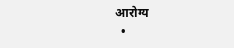आरोग्य
  •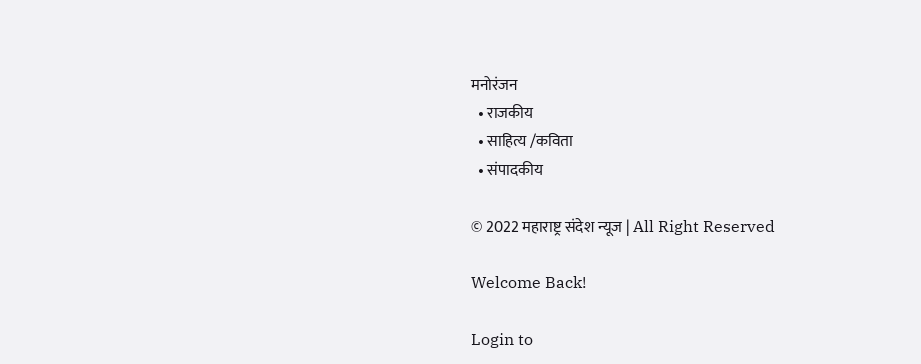मनोरंजन
  • राजकीय
  • साहित्य /कविता
  • संपादकीय

© 2022 महाराष्ट्र संदेश न्यूज | All Right Reserved

Welcome Back!

Login to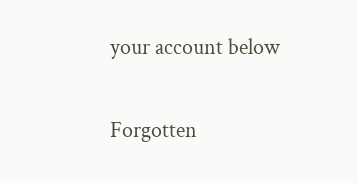your account below

Forgotten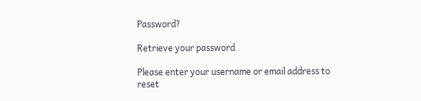Password?

Retrieve your password

Please enter your username or email address to reset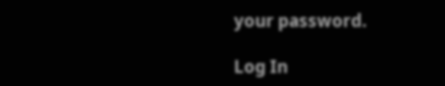your password.

Log In